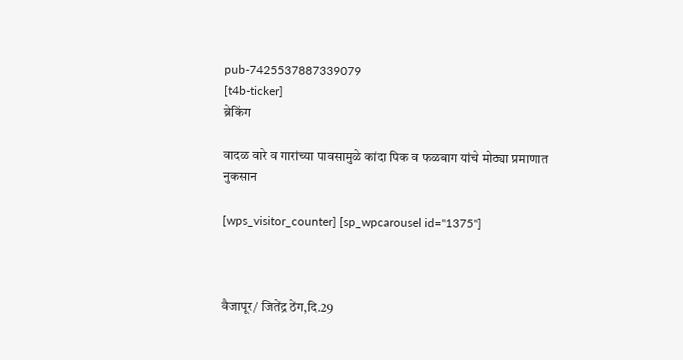pub-7425537887339079
[t4b-ticker]
ब्रेकिंग

वादळ वारे व गारांच्या पावसामुळे कांदा पिक व फळबाग यांचे मोठ्या प्रमाणात नुकसान

[wps_visitor_counter] [sp_wpcarousel id="1375"]



वैजापूर/ जितेंद्र ठेंग,दि.29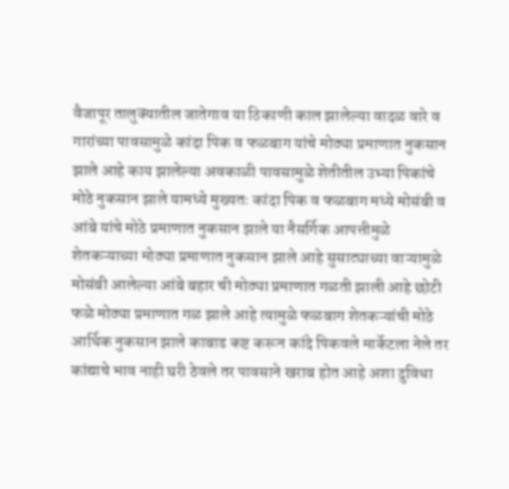वैजापूर तालुक्यातील जातेगाव या ठिकाणी काल झालेल्या वादळ वारे व गारांच्या पावसामुळे कांदा पिक व फळबाग यांचे मोठ्या प्रमाणात नुकसान झाले आहे काय झालेल्या अवकाळी पावसामुळे शेतीतील उभ्या पिकांचे मोठे नुकसान झाले यामध्ये मुख्यतः कांदा पिक व फळबाग मध्ये मोसंबी व आंबे यांचे मोठे प्रमाणात नुकसान झाले या नैसर्गिक आपत्तीमुळे शेतकऱ्याच्या मोठ्या प्रमाणात नुकसान झाले आहे सुसाट्याच्या वाऱ्यामुळे मोसंबी आलेल्या आंबे बहार ची मोठ्या प्रमाणात गळती झाली आहे छोटी फळे मोठ्या प्रमाणात गळ झाले आहे त्यामुळे फळबाग शेतकऱ्यांची मोठे आर्थिक नुकसान झाले काबाड कष्ट करून कांदे पिकवले मार्केटला नेले तर कांद्याचे भाव नाही घरी ठेवले तर पावसाने खराब होत आहे अशा दुविधा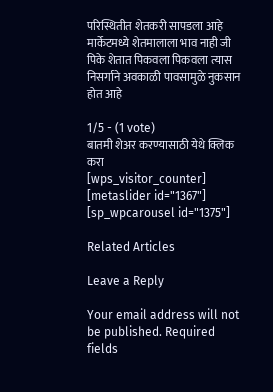परिस्थितीत शेतकरी सापडला आहे मार्केटमध्ये शेतमालाला भाव नाही जी पिके शेतात पिकवला पिकवला त्यास निसर्गाने अवकाळी पावसामुळे नुकसान होत आहे

1/5 - (1 vote)
बातमी शेअर करण्यासाठी येथे क्लिक करा
[wps_visitor_counter] [metaslider id="1367"]
[sp_wpcarousel id="1375"]

Related Articles

Leave a Reply

Your email address will not be published. Required fields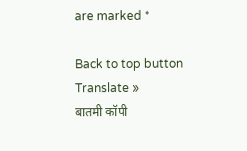are marked *

Back to top button
Translate »
बातमी कॉपी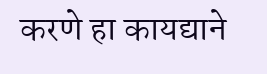करणे हा कायद्याने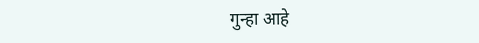गुन्हा आहे